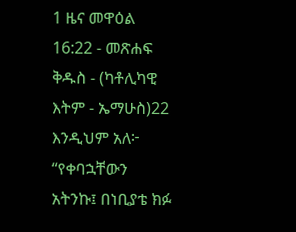1 ዜና መዋዕል 16:22 - መጽሐፍ ቅዱስ - (ካቶሊካዊ እትም - ኤማሁስ)22 እንዲህም አለ፦ “የቀባኋቸውን አትንኩ፤ በነቢያቴ ክፉ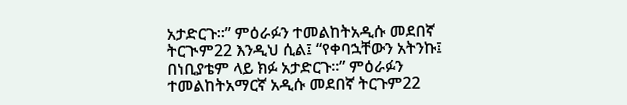አታድርጉ።” ምዕራፉን ተመልከትአዲሱ መደበኛ ትርጒም22 እንዲህ ሲል፤ “የቀባኋቸውን አትንኩ፤ በነቢያቴም ላይ ክፉ አታድርጉ።” ምዕራፉን ተመልከትአማርኛ አዲሱ መደበኛ ትርጉም22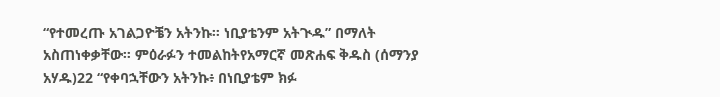“የተመረጡ አገልጋዮቼን አትንኩ። ነቢያቴንም አትጒዱ” በማለት አስጠነቀቃቸው። ምዕራፉን ተመልከትየአማርኛ መጽሐፍ ቅዱስ (ሰማንያ አሃዱ)22 “የቀባኋቸውን አትንኩ፥ በነቢያቴም ክፉ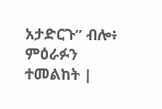አታድርጉ” ብሎ፥ ምዕራፉን ተመልከት |